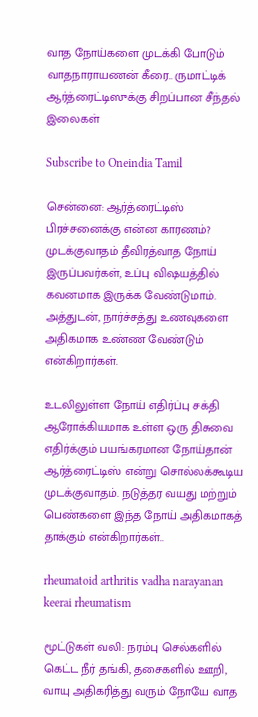வாத நோய்களை முடக்கி போடும் வாதநாராயணன் கீரை.. ருமாட்டிக் ஆர்த்ரைட்டிஸுக்கு சிறப்பான சீந்தல் இலைகள்

Subscribe to Oneindia Tamil

சென்னை: ஆர்த்ரைட்டிஸ் பிரச்சனைக்கு என்ன காரணம்? முடக்குவாதம் தீவிரத்வாத நோய் இருப்பவர்கள், உப்பு விஷயத்தில் கவனமாக இருக்க வேண்டுமாம். அத்துடன், நார்ச்சத்து உணவுகளை அதிகமாக உண்ண வேண்டும் என்கிறார்கள்.

உடலிலுள்ள நோய் எதிர்ப்பு சக்தி ஆரோக்கியமாக உள்ள ஒரு திசுவை எதிர்க்கும் பயங்கரமான நோய்தான் ஆர்த்ரைட்டிஸ் என்று சொல்லக்கூடிய முடக்குவாதம். நடுத்தர வயது மற்றும் பெண்களை இந்த நோய் அதிகமாகத் தாக்கும் என்கிறார்கள்..

rheumatoid arthritis vadha narayanan keerai rheumatism

மூட்டுகள் வலி: நரம்பு செல்களில் கெட்ட நீர் தங்கி, தசைகளில் ஊறி, வாயு அதிகரித்து வரும் நோயே வாத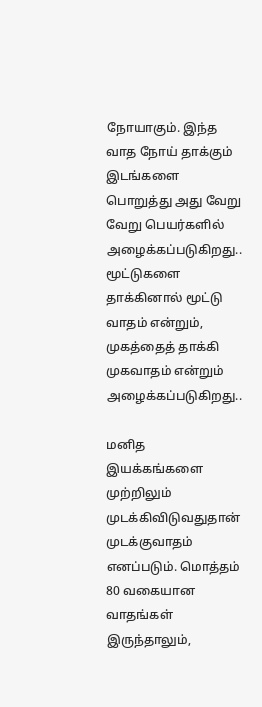நோயாகும். இந்த வாத நோய் தாக்கும் இடங்களை பொறுத்து அது வேறு வேறு பெயர்களில் அழைக்கப்படுகிறது.. மூட்டுகளை தாக்கினால் மூட்டு வாதம் என்றும், முகத்தைத் தாக்கி முகவாதம் என்றும் அழைக்கப்படுகிறது..

மனித இயக்கங்களை முற்றிலும் முடக்கிவிடுவதுதான் முடக்குவாதம் எனப்படும். மொத்தம் 80 வகையான வாதங்கள் இருந்தாலும்,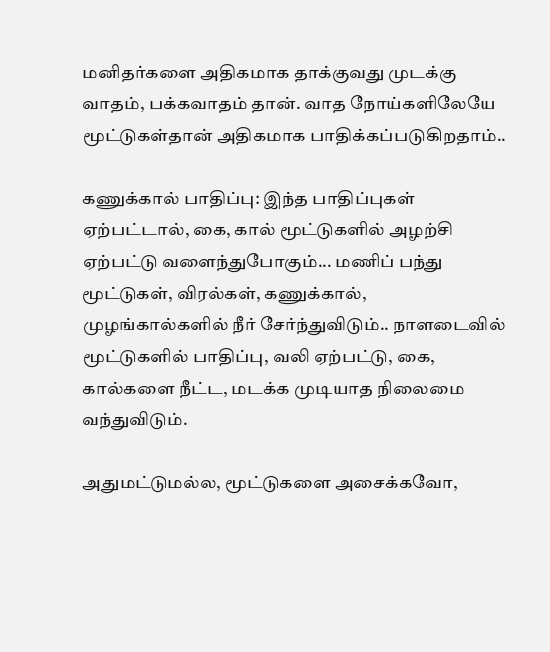மனிதர்களை அதிகமாக தாக்குவது முடக்கு வாதம், பக்கவாதம் தான். வாத நோய்களிலேயே மூட்டுகள்தான் அதிகமாக பாதிக்கப்படுகிறதாம்..

கணுக்கால் பாதிப்பு: இந்த பாதிப்புகள் ஏற்பட்டால், கை, கால் மூட்டுகளில் அழற்சி ஏற்பட்டு வளைந்துபோகும்... மணிப் பந்து மூட்டுகள், விரல்கள், கணுக்கால், முழங்கால்களில் நீர் சேர்ந்துவிடும்.. நாளடைவில் மூட்டுகளில் பாதிப்பு, வலி ஏற்பட்டு, கை, கால்களை நீட்ட, மடக்க முடியாத நிலைமை வந்துவிடும்.

அதுமட்டுமல்ல, மூட்டுகளை அசைக்கவோ,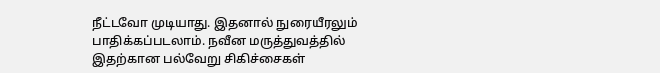நீட்டவோ முடியாது. இதனால் நுரையீரலும் பாதிக்கப்படலாம். நவீன மருத்துவத்தில் இதற்கான பல்வேறு சிகிச்சைகள்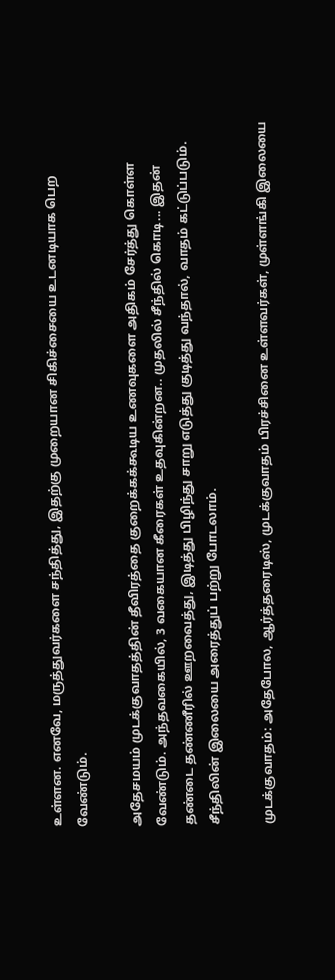உள்ளன. எனவே, மருத்துவர்களை சந்தித்து, இதற்கு முறையான சிகிச்சையை உடனடியாக பெற வேண்டும்.

அதேசமயம் முடக்குவாதத்தின் தீவிரத்தை குறைக்கக்கூடிய உணவுகளை அதிகம் சேர்த்து கொள்ள வேண்டும். அந்தவகையில், 3 வகையான கீரைகள் உதவுகின்றன.. முதலில் சீந்தில் கொடி... இதன் தண்டை தண்ணீரில் ஊறவைத்து, இடித்து பிழிந்து சாறு எடுத்து குடித்து வந்தால், வாதம் கட்டுப்படும். சீந்திலின் இலையை அரைத்துப் பற்று போடலாம்.

முடக்குவாதம்: அதேபோல, ஆர்த்தரைடிஸ், முடக்குவாதம் பிரச்சினை உள்ளவர்கள், முள்ளங்கி இலையை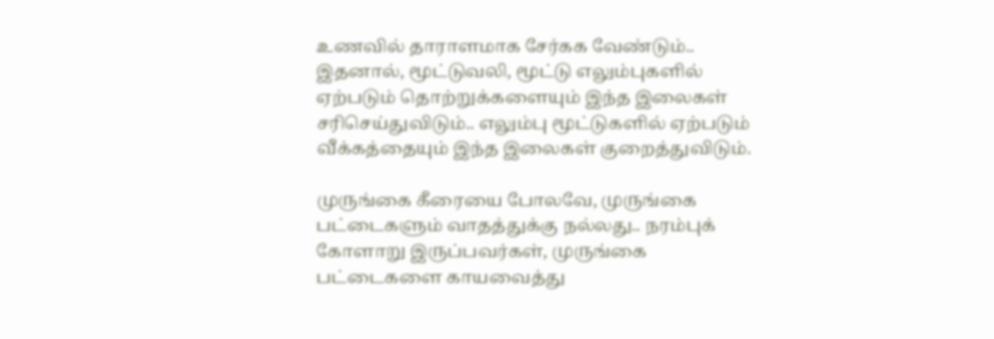உணவில் தாராளமாக சேர்கக வேண்டும்.. இதனால், மூட்டுவலி, மூட்டு எலும்புகளில் ஏற்படும் தொற்றுக்களையும் இந்த இலைகள் சரிசெய்துவிடும்.. எலும்பு மூட்டுகளில் ஏற்படும் வீக்கத்தையும் இந்த இலைகள் குறைத்துவிடும்.

முருங்கை கீரையை போலவே, முருங்கை பட்டைகளும் வாதத்துக்கு நல்லது.. நரம்புக் கோளாறு இருப்பவர்கள், முருங்கை பட்டைகளை காயவைத்து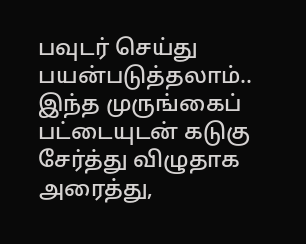பவுடர் செய்து பயன்படுத்தலாம்.. இந்த முருங்கைப் பட்டையுடன் கடுகு சேர்த்து விழுதாக அரைத்து,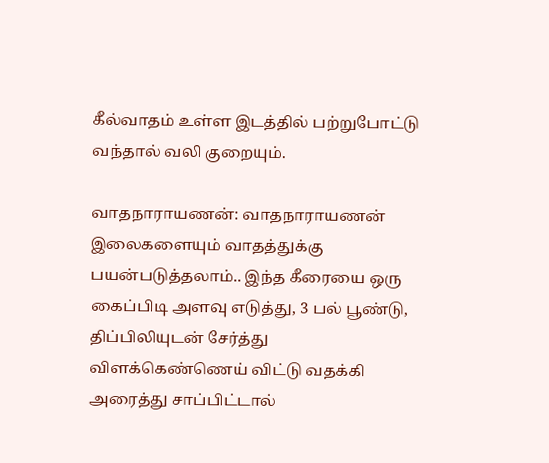கீல்வாதம் உள்ள இடத்தில் பற்றுபோட்டு வந்தால் வலி குறையும்.

வாதநாராயணன்: வாதநாராயணன் இலைகளையும் வாதத்துக்கு பயன்படுத்தலாம்.. இந்த கீரையை ஒரு கைப்பிடி அளவு எடுத்து, 3 பல் பூண்டு, திப்பிலியுடன் சேர்த்து விளக்கெண்ணெய் விட்டு வதக்கி அரைத்து சாப்பிட்டால்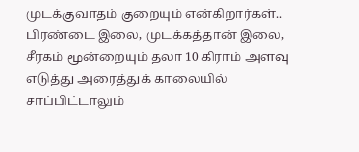முடக்குவாதம் குறையும் என்கிறார்கள்.. பிரண்டை இலை, முடக்கத்தான் இலை, சீரகம் மூன்றையும் தலா 10 கிராம் அளவு எடுத்து அரைத்துக் காலையில் சாப்பிட்டாலும்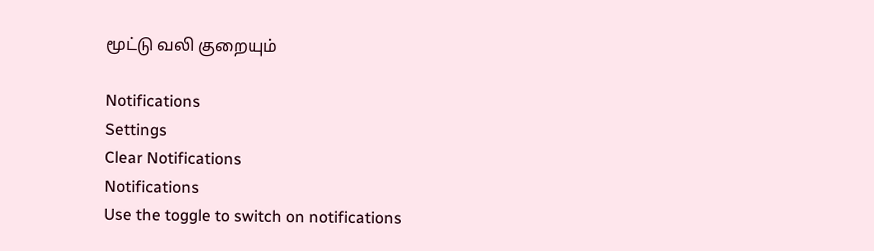மூட்டு வலி குறையும்

Notifications
Settings
Clear Notifications
Notifications
Use the toggle to switch on notifications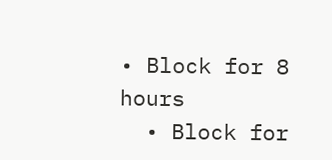• Block for 8 hours
  • Block for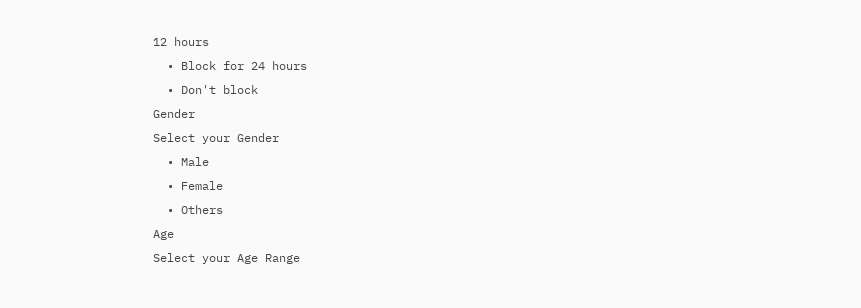12 hours
  • Block for 24 hours
  • Don't block
Gender
Select your Gender
  • Male
  • Female
  • Others
Age
Select your Age Range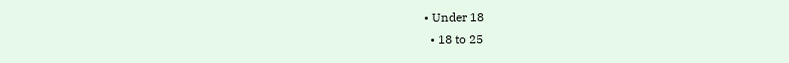• Under 18
  • 18 to 25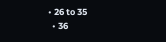• 26 to 35
  • 36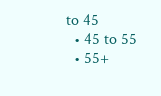to 45
  • 45 to 55
  • 55+